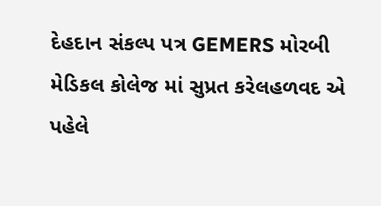દેહદાન સંકલ્પ પત્ર GEMERS મોરબી મેડિકલ કોલેજ માં સુપ્રત કરેલહળવદ એ પહેલે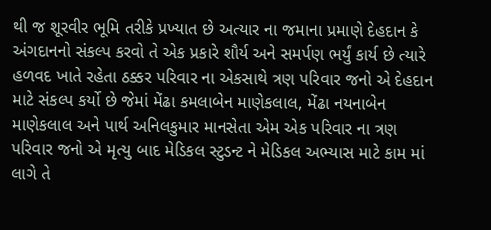થી જ શૂરવીર ભૂમિ તરીકે પ્રખ્યાત છે અત્યાર ના જમાના પ્રમાણે દેહદાન કે અંગદાનનો સંકલ્પ કરવો તે એક પ્રકારે શૌર્ય અને સમર્પણ ભર્યું કાર્ય છે ત્યારે હળવદ ખાતે રહેતા ઠક્કર પરિવાર ના એકસાથે ત્રણ પરિવાર જનો એ દેહદાન માટે સંકલ્પ કર્યો છે જેમાં મેંઢા કમલાબેન માણેકલાલ, મેંઢા નયનાબેન માણેકલાલ અને પાર્થ અનિલકુમાર માનસેતા એમ એક પરિવાર ના ત્રણ પરિવાર જનો એ મૃત્યુ બાદ મેડિકલ સ્ટુડન્ટ ને મેડિકલ અભ્યાસ માટે કામ માં લાગે તે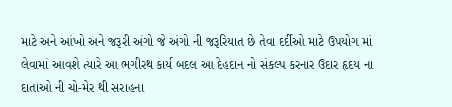માટે અને આંખો અને જરૂરી અંગો જે અંગો ની જરૂરિયાત છે તેવા દર્દીઓ માટે ઉપયોગ માં લેવામાં આવશે ત્યારે આ ભગીરથ કાર્ય બદલ આ દેહદાન નો સંકલ્પ કરનાર ઉદાર હૃદય ના દાતાઓ ની ચો-મેર થી સરાહના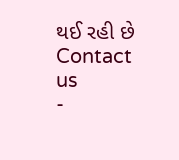થઈ રહી છે
Contact us
-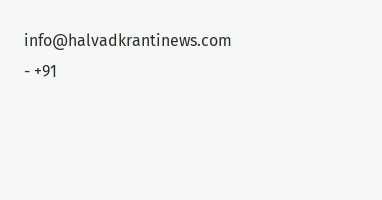info@halvadkrantinews.com
- +91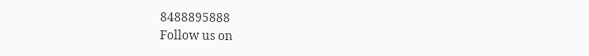8488895888
Follow us on